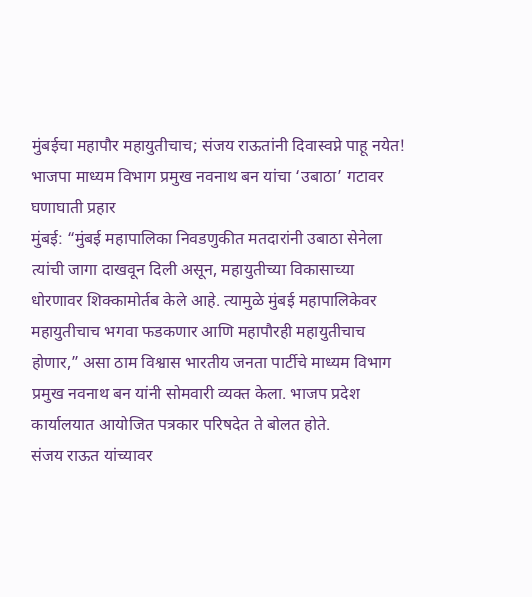मुंबईचा महापौर महायुतीचाच; संजय राऊतांनी दिवास्वप्ने पाहू नयेत!
भाजपा माध्यम विभाग प्रमुख नवनाथ बन यांचा ‘उबाठा’ गटावर घणाघाती प्रहार
मुंबई: “मुंबई महापालिका निवडणुकीत मतदारांनी उबाठा सेनेला त्यांची जागा दाखवून दिली असून, महायुतीच्या विकासाच्या धोरणावर शिक्कामोर्तब केले आहे. त्यामुळे मुंबई महापालिकेवर महायुतीचाच भगवा फडकणार आणि महापौरही महायुतीचाच होणार,” असा ठाम विश्वास भारतीय जनता पार्टीचे माध्यम विभाग प्रमुख नवनाथ बन यांनी सोमवारी व्यक्त केला. भाजप प्रदेश कार्यालयात आयोजित पत्रकार परिषदेत ते बोलत होते.
संजय राऊत यांच्यावर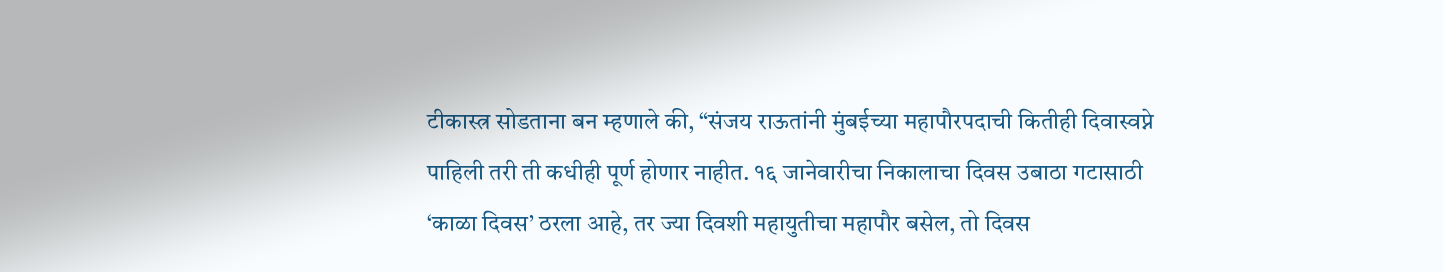टीकास्त्र सोडताना बन म्हणाले की, “संजय राऊतांनी मुंबईच्या महापौरपदाची कितीही दिवास्वप्ने पाहिली तरी ती कधीही पूर्ण होणार नाहीत. १६ जानेवारीचा निकालाचा दिवस उबाठा गटासाठी ‘काळा दिवस’ ठरला आहे, तर ज्या दिवशी महायुतीचा महापौर बसेल, तो दिवस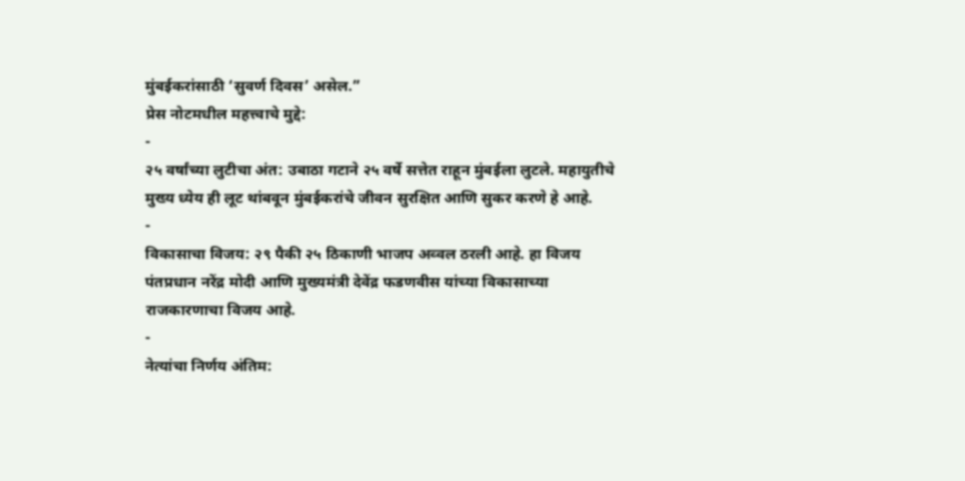मुंबईकरांसाठी ‘सुवर्ण दिवस’ असेल.”
प्रेस नोटमधील महत्त्वाचे मुद्दे:
-
२५ वर्षांच्या लुटीचा अंत: उबाठा गटाने २५ वर्षे सत्तेत राहून मुंबईला लुटले. महायुतीचे मुख्य ध्येय ही लूट थांबवून मुंबईकरांचे जीवन सुरक्षित आणि सुकर करणे हे आहे.
-
विकासाचा विजय: २९ पैकी २५ ठिकाणी भाजप अव्वल ठरली आहे. हा विजय पंतप्रधान नरेंद्र मोदी आणि मुख्यमंत्री देवेंद्र फडणवीस यांच्या विकासाच्या राजकारणाचा विजय आहे.
-
नेत्यांचा निर्णय अंतिम: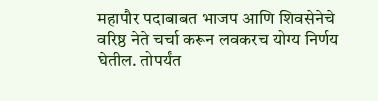महापौर पदाबाबत भाजप आणि शिवसेनेचे वरिष्ठ नेते चर्चा करून लवकरच योग्य निर्णय घेतील. तोपर्यंत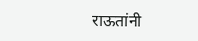राऊतांनी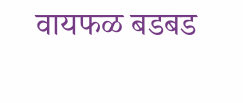वायफळ बडबड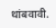थांबवावी.